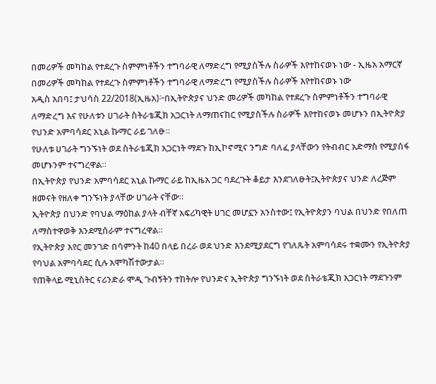በመሪዎች መካከል የተደረጉ ስምምነቶችን ተግባራዊ ለማድረግ የሚያስችሉ ስራዎች እየተከናወኑ ነው - ኢዜአ አማርኛ
በመሪዎች መካከል የተደረጉ ስምምነቶችን ተግባራዊ ለማድረግ የሚያስችሉ ስራዎች እየተከናወኑ ነው
አዲስ አበባ፤ ታህሳስ 22/2018(ኢዜአ)፦በኢትዮጵያና ህንድ መሪዎች መካከል የተደረጉ ስምምነቶችን ተግባራዊ ለማድረግ እና የሁለቱን ሀገራት ስትራቴጂክ አጋርነት ለማጠናከር የሚያስችሉ ስራዎች እየተከናወኑ መሆኑን በኢትዮጵያ የህንድ አምባሳደር አኒል ኩማር ራይ ገለፁ።
የሁለቱ ሀገራት ግንኙነት ወደ ስትራቴጂክ አጋርነት ማደጉ ከኢኮኖሚና ንግድ ባለፈ ያላቸውን የትብብር አድማስ የሚያሰፋ መሆኑንም ተናግረዋል።
በኢትዮጵያ የህንድ አምባሳደር አኒል ኩማር ራይ ከኢዜአ ጋር ባደረጉት ቆይታ እንደገለፁት፤ኢትዮጵያና ህንድ ለረጅም ዘመናት የዘለቀ ግንኙነት ያላቸው ሀገራት ናቸው።
ኢትዮጵያ በህንድ የባህል ማዕከል ያላት ብቸኛ አፍሪካዊት ሀገር መሆኗን አንስተው፤ የኢትዮጵያን ባህል በህንድ የበለጠ ለማስተዋወቅ እንደሚሰራም ተናግረዋል።
የኢትዮጵያ አየር መንገድ በሳምንት ከ40 በላይ በረራ ወደ ህንድ እንደሚያደርግ የገለጹት አምባሳደሩ ተቋሙን የኢትዮጵያ የባህል አምባሳደር ሲሉ አሞካሽተውታል።
የጠቅላይ ሚኒስትር ናሪንድራ ሞዲ ጉብኝትን ተከትሎ የህንድና ኢትዮጵያ ግንኙነት ወደ ስትራቴጂክ አጋርነት ማደጉንም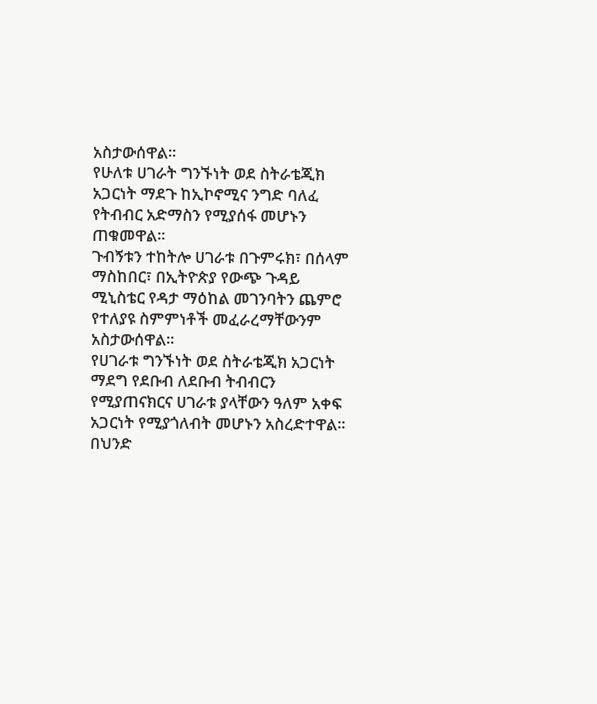አስታውሰዋል።
የሁለቱ ሀገራት ግንኙነት ወደ ስትራቴጂክ አጋርነት ማደጉ ከኢኮኖሚና ንግድ ባለፈ የትብብር አድማስን የሚያሰፋ መሆኑን ጠቁመዋል።
ጉብኝቱን ተከትሎ ሀገራቱ በጉምሩክ፣ በሰላም ማስከበር፣ በኢትዮጵያ የውጭ ጉዳይ ሚኒስቴር የዳታ ማዕከል መገንባትን ጨምሮ የተለያዩ ስምምነቶች መፈራረማቸውንም አስታውሰዋል።
የሀገራቱ ግንኙነት ወደ ስትራቴጂክ አጋርነት ማደግ የደቡብ ለደቡብ ትብብርን የሚያጠናክርና ሀገራቱ ያላቸውን ዓለም አቀፍ አጋርነት የሚያጎለብት መሆኑን አስረድተዋል።
በህንድ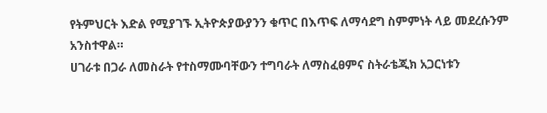የትምህርት እድል የሚያገኙ ኢትዮጵያውያንን ቁጥር በእጥፍ ለማሳደግ ስምምነት ላይ መደረሱንም አንስተዋል።
ሀገራቱ በጋራ ለመስራት የተስማሙባቸውን ተግባራት ለማስፈፀምና ስትራቴጂክ አጋርነቱን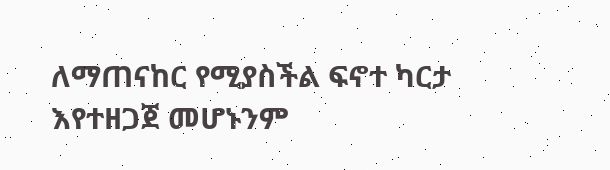ለማጠናከር የሚያስችል ፍኖተ ካርታ እየተዘጋጀ መሆኑንም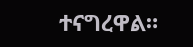ተናግረዋል።